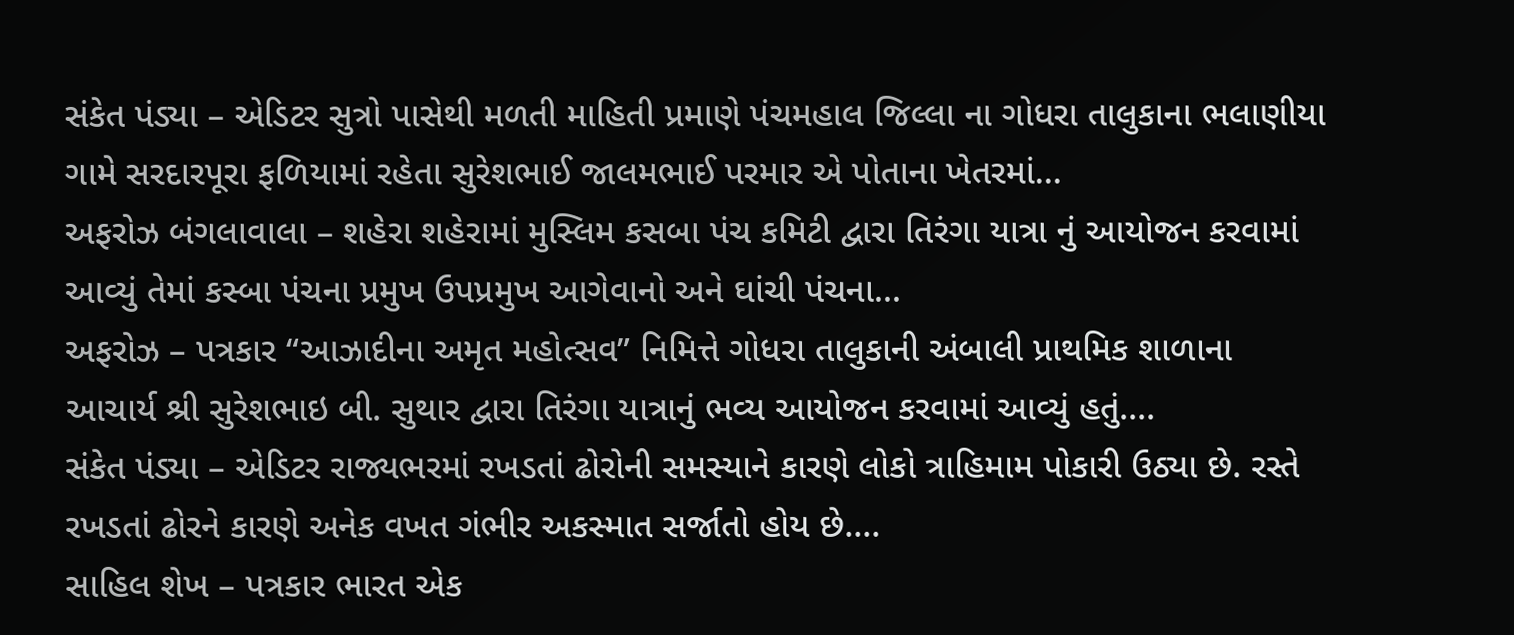સંકેત પંડ્યા – એડિટર સુત્રો પાસેથી મળતી માહિતી પ્રમાણે પંચમહાલ જિલ્લા ના ગોધરા તાલુકાના ભલાણીયા ગામે સરદારપૂરા ફળિયામાં રહેતા સુરેશભાઈ જાલમભાઈ પરમાર એ પોતાના ખેતરમાં...
અફરોઝ બંગલાવાલા – શહેરા શહેરામાં મુસ્લિમ કસબા પંચ કમિટી દ્વારા તિરંગા યાત્રા નું આયોજન કરવામાં આવ્યું તેમાં કસ્બા પંચના પ્રમુખ ઉપપ્રમુખ આગેવાનો અને ઘાંચી પંચના...
અફરોઝ – પત્રકાર “આઝાદીના અમૃત મહોત્સવ” નિમિત્તે ગોધરા તાલુકાની અંબાલી પ્રાથમિક શાળાના આચાર્ય શ્રી સુરેશભાઇ બી. સુથાર દ્વારા તિરંગા યાત્રાનું ભવ્ય આયોજન કરવામાં આવ્યું હતું....
સંકેત પંડ્યા – એડિટર રાજ્યભરમાં રખડતાં ઢોરોની સમસ્યાને કારણે લોકો ત્રાહિમામ પોકારી ઉઠ્યા છે. રસ્તે રખડતાં ઢોરને કારણે અનેક વખત ગંભીર અકસ્માત સર્જાતો હોય છે....
સાહિલ શેખ – પત્રકાર ભારત એક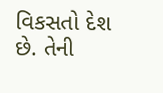વિકસતો દેશ છે. તેની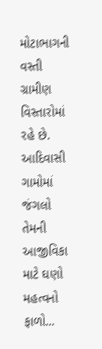મોટાભાગની વસ્તી ગ્રામીણ વિસ્તારોમાં રહે છે. આદિવાસી ગામોમાં જંગલો તેમની આજીવિકા માટે ઘણો મહત્વનો ફાળો...